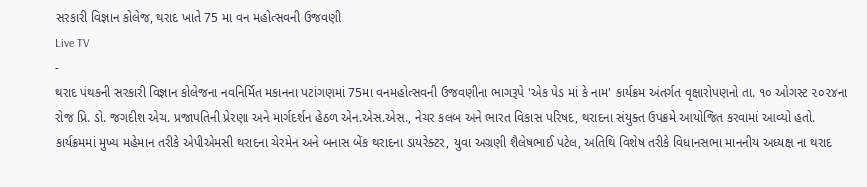સરકારી વિજ્ઞાન કોલેજ, થરાદ ખાતે 75 મા વન મહોત્સવની ઉજવણી
Live TV
-
થરાદ પંથકની સરકારી વિજ્ઞાન કોલેજના નવનિર્મિત મકાનના પટાંગણમાં 75મા વનમહોત્સવની ઉજવણીના ભાગરૂપે 'એક પેડ માં કે નામ' કાર્યક્રમ અંતર્ગત વૃક્ષારોપણનો તા. ૧૦ ઓગસ્ટ ૨૦૨૪ના રોજ પ્રિ. ડો. જગદીશ એચ. પ્રજાપતિની પ્રેરણા અને માર્ગદર્શન હેઠળ એન.એસ.એસ., નેચર કલબ અને ભારત વિકાસ પરિષદ, થરાદના સંયુક્ત ઉપક્રમે આયોજિત કરવામાં આવ્યો હતો.
કાર્યક્રમમાં મુખ્ય મહેમાન તરીકે એપીએમસી થરાદના ચેરમેન અને બનાસ બેંક થરાદના ડાયરેક્ટર, યુવા અગ્રણી શૈલેષભાઈ પટેલ, અતિથિ વિશેષ તરીકે વિધાનસભા માનનીય અધ્યક્ષ ના થરાદ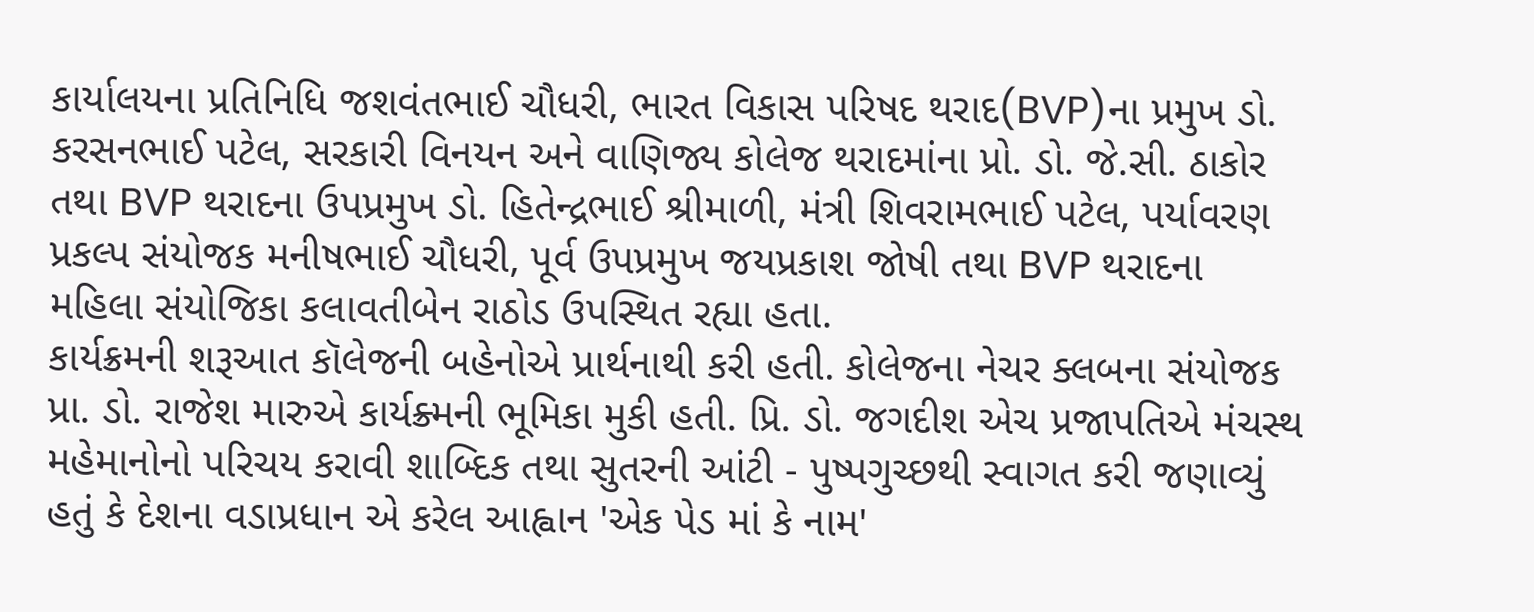કાર્યાલયના પ્રતિનિધિ જશવંતભાઈ ચૌધરી, ભારત વિકાસ પરિષદ થરાદ(BVP)ના પ્રમુખ ડો. કરસનભાઈ પટેલ, સરકારી વિનયન અને વાણિજ્ય કોલેજ થરાદમાંના પ્રો. ડો. જે.સી. ઠાકોર તથા BVP થરાદના ઉપપ્રમુખ ડો. હિતેન્દ્રભાઈ શ્રીમાળી, મંત્રી શિવરામભાઈ પટેલ, પર્યાવરણ પ્રકલ્પ સંયોજક મનીષભાઈ ચૌધરી, પૂર્વ ઉપપ્રમુખ જયપ્રકાશ જોષી તથા BVP થરાદના મહિલા સંયોજિકા કલાવતીબેન રાઠોડ ઉપસ્થિત રહ્યા હતા.
કાર્યક્રમની શરૂઆત કૉલેજની બહેનોએ પ્રાર્થનાથી કરી હતી. કોલેજના નેચર ક્લબના સંયોજક પ્રા. ડો. રાજેશ મારુએ કાર્યક્ર્મની ભૂમિકા મુકી હતી. પ્રિ. ડો. જગદીશ એચ પ્રજાપતિએ મંચસ્થ મહેમાનોનો પરિચય કરાવી શાબ્દિક તથા સુતરની આંટી - પુષ્પગુચ્છથી સ્વાગત કરી જણાવ્યું હતું કે દેશના વડાપ્રધાન એ કરેલ આહ્વાન 'એક પેડ માં કે નામ'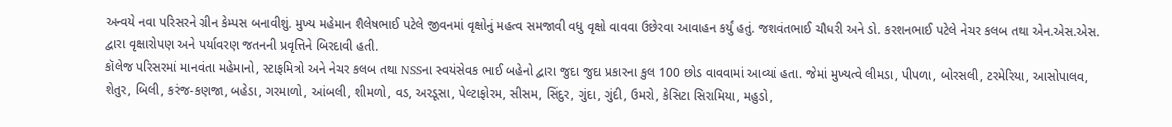અન્વયે નવા પરિસરને ગ્રીન કેમ્પસ બનાવીશું. મુખ્ય મહેમાન શૈલેષભાઈ પટેલે જીવનમાં વૃક્ષોનું મહત્વ સમજાવી વધુ વૃક્ષો વાવવા ઉછેરવા આવાહન કર્યું હતું. જશવંતભાઈ ચૌધરી અને ડો. કરશનભાઈ પટેલે નેચર કલબ તથા એન.એસ.એસ. દ્વારા વૃક્ષારોપણ અને પર્યાવરણ જતનની પ્રવૃત્તિને બિરદાવી હતી.
કૉલેજ પરિસરમાં માનવંતા મહેમાનો, સ્ટાફમિત્રો અને નેચર કલબ તથા NSSના સ્વયંસેવક ભાઈ બહેનો દ્વારા જુદા જુદા પ્રકારના કુલ 100 છોડ વાવવામાં આવ્યાં હતા. જેમાં મુખ્યત્વે લીમડા, પીપળા, બોરસલી, ટરમેરિયા, આસોપાલવ, શેતુર, બિલી, કરંજ-કણજા, બહેડા, ગરમાળો, આંબલી, શીમળો, વડ, અરડૂસા, પેલ્ટાફોરમ, સીસમ, સિંદુર, ગુંદા, ગુંદી, ઉમરો, કેસિટા સિરામિયા, મહુડો,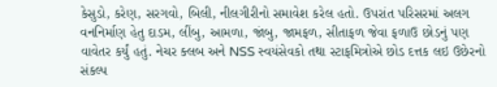કેસુડો, કરેણ, સરગવો, બિલી, નીલગીરીનો સમાવેશ કરેલ હતો. ઉપરાંત પરિસરમાં અલગ વનનિર્માણ હેતુ દાડમ, લીંબુ, આમળા, જાંબુ, જામફળ, સીતાફળ જેવા ફળાઉ છોડનું પણ વાવેતર કર્યું હતું. નેચર ક્લબ અને NSS સ્વયંસેવકો તથા સ્ટાફમિત્રોએ છોડ દત્તક લઇ ઉછેરનો સંકલ્પ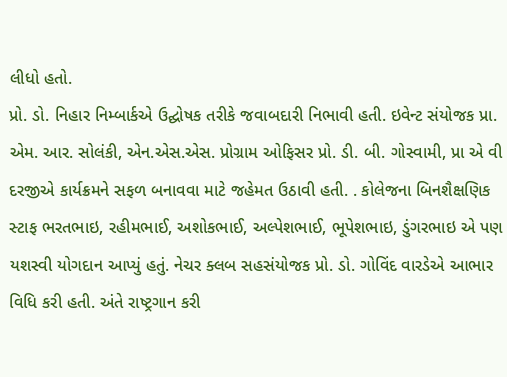લીધો હતો.
પ્રો. ડો. નિહાર નિમ્બાર્કએ ઉદ્ઘોષક તરીકે જવાબદારી નિભાવી હતી. ઇવેન્ટ સંયોજક પ્રા. એમ. આર. સોલંકી, એન.એસ.એસ. પ્રોગ્રામ ઓફિસર પ્રો. ડી. બી. ગોસ્વામી, પ્રા એ વી દરજીએ કાર્યક્રમને સફળ બનાવવા માટે જહેમત ઉઠાવી હતી. . કોલેજના બિનશૈક્ષણિક સ્ટાફ ભરતભાઇ, રહીમભાઈ, અશોકભાઈ, અલ્પેશભાઈ, ભૂપેશભાઇ, ડુંગરભાઇ એ પણ યશસ્વી યોગદાન આપ્યું હતું. નેચર ક્લબ સહસંયોજક પ્રો. ડો. ગોવિંદ વારડેએ આભાર વિધિ કરી હતી. અંતે રાષ્ટ્રગાન કરી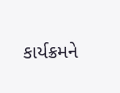કાર્યક્રમને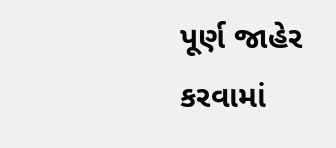પૂર્ણ જાહેર કરવામાં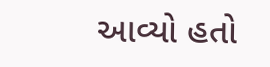આવ્યો હતો